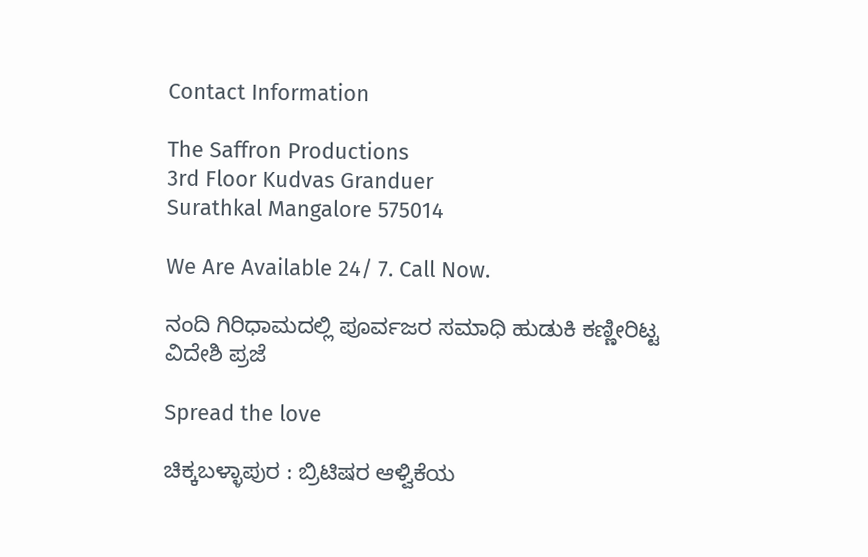Contact Information

The Saffron Productions
3rd Floor Kudvas Granduer
Surathkal Mangalore 575014

We Are Available 24/ 7. Call Now.

ನಂದಿ ಗಿರಿಧಾಮದಲ್ಲಿ ಪೂರ್ವಜರ ಸಮಾಧಿ ಹುಡುಕಿ ಕಣ್ಣೀರಿಟ್ಟ ವಿದೇಶಿ ಪ್ರಜೆ

Spread the love

ಚಿಕ್ಕಬಳ್ಳಾಪುರ : ಬ್ರಿಟಿಷರ ಆಳ್ವಿಕೆಯ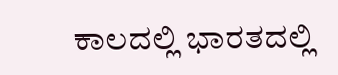ಕಾಲದಲ್ಲಿ ಭಾರತದಲ್ಲಿ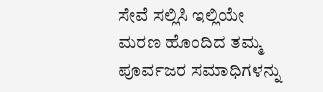ಸೇವೆ ಸಲ್ಲಿಸಿ ಇಲ್ಲಿಯೇ ಮರಣ ಹೊಂದಿದ ತಮ್ಮ ಪೂರ್ವಜರ ಸಮಾಧಿಗಳನ್ನು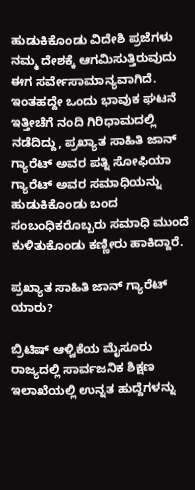ಹುಡುಕಿಕೊಂಡು ವಿದೇಶಿ ಪ್ರಜೆಗಳು ನಮ್ಮ ದೇಶಕ್ಕೆ ಆಗಮಿಸುತ್ತಿರುವುದು ಈಗ ಸರ್ವೇಸಾಮಾನ್ಯವಾಗಿದೆ. ಇಂತಹದ್ದೇ ಒಂದು ಭಾವುಕ ಘಟನೆ ಇತ್ತೀಚೆಗೆ ನಂದಿ ಗಿರಿಧಾಮದಲ್ಲಿ ನಡೆದಿದ್ದು, ಪ್ರಖ್ಯಾತ ಸಾಹಿತಿ ಜಾನ್ ಗ್ಯಾರೆಟ್ ಅವರ ಪತ್ನಿ ಸೋಫಿಯಾ ಗ್ಯಾರೆಟ್ ಅವರ ಸಮಾಧಿಯನ್ನು ಹುಡುಕಿಕೊಂಡು ಬಂದ ಸಂಬಂಧಿಕರೊಬ್ಬರು ಸಮಾಧಿ ಮುಂದೆ ಕುಳಿತುಕೊಂಡು ಕಣ್ಣೀರು ಹಾಕಿದ್ದಾರೆ.

ಪ್ರಖ್ಯಾತ ಸಾಹಿತಿ ಜಾನ್ ಗ್ಯಾರೆಟ್ ಯಾರು?

ಬ್ರಿಟಿಷ್ ಆಳ್ವಿಕೆಯ ಮೈಸೂರು ರಾಜ್ಯದಲ್ಲಿ ಸಾರ್ವಜನಿಕ ಶಿಕ್ಷಣ ಇಲಾಖೆಯಲ್ಲಿ ಉನ್ನತ ಹುದ್ದೆಗಳನ್ನು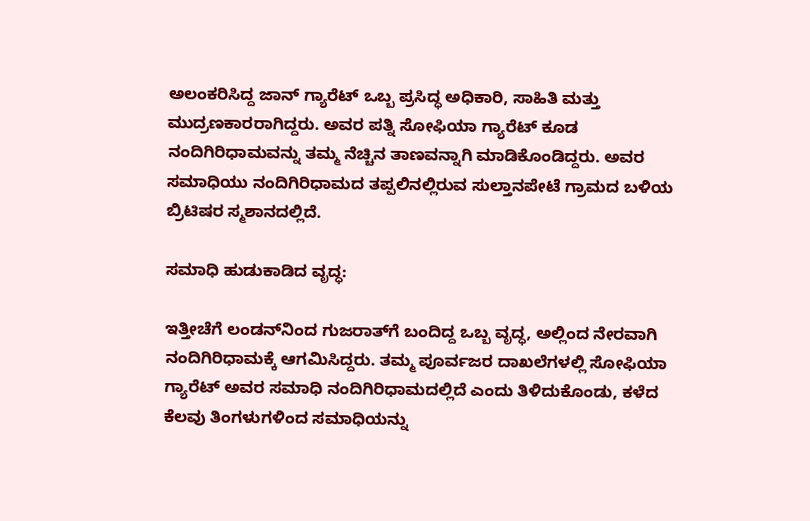ಅಲಂಕರಿಸಿದ್ದ ಜಾನ್ ಗ್ಯಾರೆಟ್ ಒಬ್ಬ ಪ್ರಸಿದ್ಧ ಅಧಿಕಾರಿ, ಸಾಹಿತಿ ಮತ್ತು ಮುದ್ರಣಕಾರರಾಗಿದ್ದರು. ಅವರ ಪತ್ನಿ ಸೋಫಿಯಾ ಗ್ಯಾರೆಟ್ ಕೂಡ ನಂದಿಗಿರಿಧಾಮವನ್ನು ತಮ್ಮ ನೆಚ್ಚಿನ ತಾಣವನ್ನಾಗಿ ಮಾಡಿಕೊಂಡಿದ್ದರು. ಅವರ ಸಮಾಧಿಯು ನಂದಿಗಿರಿಧಾಮದ ತಪ್ಪಲಿನಲ್ಲಿರುವ ಸುಲ್ತಾನಪೇಟೆ ಗ್ರಾಮದ ಬಳಿಯ ಬ್ರಿಟಿಷರ ಸ್ಮಶಾನದಲ್ಲಿದೆ.

ಸಮಾಧಿ ಹುಡುಕಾಡಿದ ವೃದ್ಧ:

ಇತ್ತೀಚೆಗೆ ಲಂಡನ್‌ನಿಂದ ಗುಜರಾತ್‌ಗೆ ಬಂದಿದ್ದ ಒಬ್ಬ ವೃದ್ಧ, ಅಲ್ಲಿಂದ ನೇರವಾಗಿ ನಂದಿಗಿರಿಧಾಮಕ್ಕೆ ಆಗಮಿಸಿದ್ದರು. ತಮ್ಮ ಪೂರ್ವಜರ ದಾಖಲೆಗಳಲ್ಲಿ ಸೋಫಿಯಾ ಗ್ಯಾರೆಟ್ ಅವರ ಸಮಾಧಿ ನಂದಿಗಿರಿಧಾಮದಲ್ಲಿದೆ ಎಂದು ತಿಳಿದುಕೊಂಡು, ಕಳೆದ ಕೆಲವು ತಿಂಗಳುಗಳಿಂದ ಸಮಾಧಿಯನ್ನು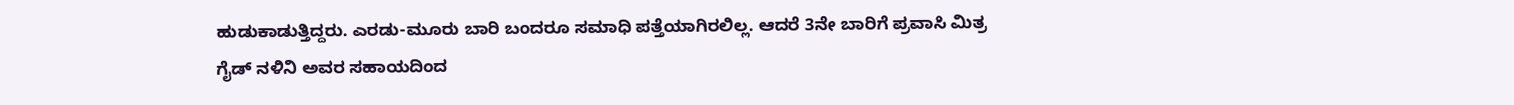ಹುಡುಕಾಡುತ್ತಿದ್ದರು. ಎರಡು-ಮೂರು ಬಾರಿ ಬಂದರೂ ಸಮಾಧಿ ಪತ್ತೆಯಾಗಿರಲಿಲ್ಲ. ಆದರೆ 3ನೇ ಬಾರಿಗೆ ಪ್ರವಾಸಿ ಮಿತ್ರ ಗೈಡ್ ನಳಿನಿ ಅವರ ಸಹಾಯದಿಂದ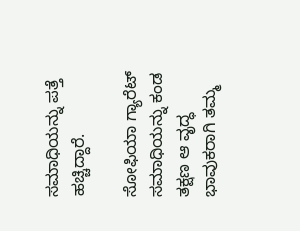ಸಮಾಧಿಯನ್ನು ಪತ್ತೆ ಹಚ್ಚಿದ್ದಾರೆ.

ಸೋಫಿಯಾ ಗ್ಯಾರೆಟ್ ಸಮಾಧಿಯನ್ನು ಕಂಡ ತಕ್ಷಣ ಆ ವೃದ್ಧ ಭಾವುಕರಾಗಿ ತಮ್ಮ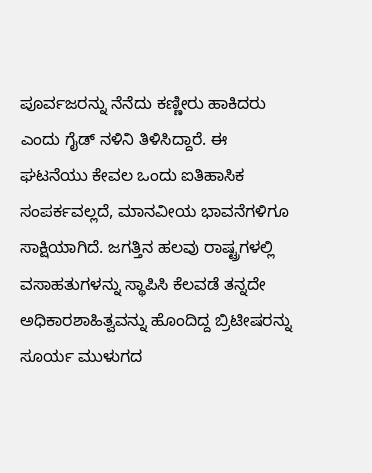ಪೂರ್ವಜರನ್ನು ನೆನೆದು ಕಣ್ಣೀರು ಹಾಕಿದರು ಎಂದು ಗೈಡ್ ನಳಿನಿ ತಿಳಿಸಿದ್ದಾರೆ. ಈ ಘಟನೆಯು ಕೇವಲ ಒಂದು ಐತಿಹಾಸಿಕ ಸಂಪರ್ಕವಲ್ಲದೆ, ಮಾನವೀಯ ಭಾವನೆಗಳಿಗೂ ಸಾಕ್ಷಿಯಾಗಿದೆ. ಜಗತ್ತಿನ ಹಲವು ರಾಷ್ಟ್ರಗಳಲ್ಲಿ ವಸಾಹತುಗಳನ್ನು ಸ್ಥಾಪಿಸಿ ಕೆಲವಡೆ ತನ್ನದೇ ಅಧಿಕಾರಶಾಹಿತ್ವವನ್ನು ಹೊಂದಿದ್ದ ಬ್ರಿಟೀಷರನ್ನು ಸೂರ್ಯ ಮುಳುಗದ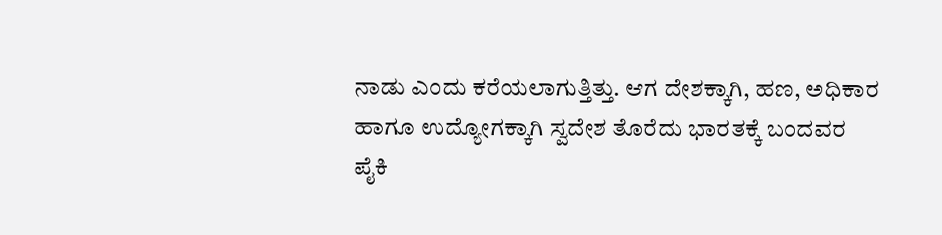ನಾಡು ಎಂದು ಕರೆಯಲಾಗುತ್ತಿತ್ತು. ಆಗ ದೇಶಕ್ಕಾಗಿ, ಹಣ, ಅಧಿಕಾರ ಹಾಗೂ ಉದ್ಯೋಗಕ್ಕಾಗಿ ಸ್ವದೇಶ ತೊರೆದು ಭಾರತಕ್ಕೆ ಬಂದವರ ಪೈಕಿ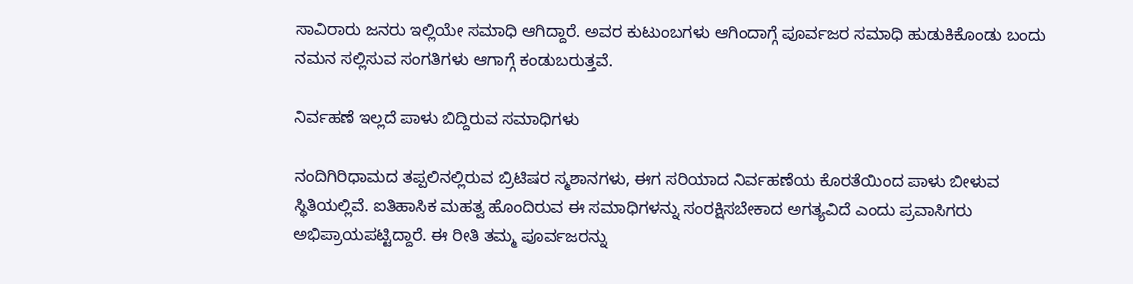ಸಾವಿರಾರು ಜನರು ಇಲ್ಲಿಯೇ ಸಮಾಧಿ ಆಗಿದ್ದಾರೆ. ಅವರ ಕುಟುಂಬಗಳು ಆಗಿಂದಾಗ್ಗೆ ಪೂರ್ವಜರ ಸಮಾಧಿ ಹುಡುಕಿಕೊಂಡು ಬಂದು ನಮನ ಸಲ್ಲಿಸುವ ಸಂಗತಿಗಳು ಆಗಾಗ್ಗೆ ಕಂಡುಬರುತ್ತವೆ.

ನಿರ್ವಹಣೆ ಇಲ್ಲದೆ ಪಾಳು ಬಿದ್ದಿರುವ ಸಮಾಧಿಗಳು

ನಂದಿಗಿರಿಧಾಮದ ತಪ್ಪಲಿನಲ್ಲಿರುವ ಬ್ರಿಟಿಷರ ಸ್ಮಶಾನಗಳು, ಈಗ ಸರಿಯಾದ ನಿರ್ವಹಣೆಯ ಕೊರತೆಯಿಂದ ಪಾಳು ಬೀಳುವ ಸ್ಥಿತಿಯಲ್ಲಿವೆ. ಐತಿಹಾಸಿಕ ಮಹತ್ವ ಹೊಂದಿರುವ ಈ ಸಮಾಧಿಗಳನ್ನು ಸಂರಕ್ಷಿಸಬೇಕಾದ ಅಗತ್ಯವಿದೆ ಎಂದು ಪ್ರವಾಸಿಗರು ಅಭಿಪ್ರಾಯಪಟ್ಟಿದ್ದಾರೆ. ಈ ರೀತಿ ತಮ್ಮ ಪೂರ್ವಜರನ್ನು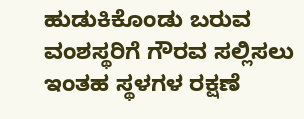ಹುಡುಕಿಕೊಂಡು ಬರುವ ವಂಶಸ್ಥರಿಗೆ ಗೌರವ ಸಲ್ಲಿಸಲು ಇಂತಹ ಸ್ಥಳಗಳ ರಕ್ಷಣೆ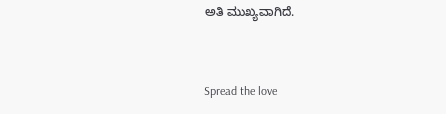ಅತಿ ಮುಖ್ಯವಾಗಿದೆ.


Spread the love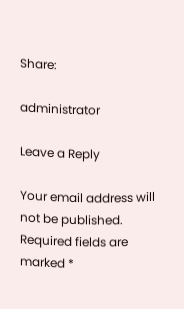Share:

administrator

Leave a Reply

Your email address will not be published. Required fields are marked *